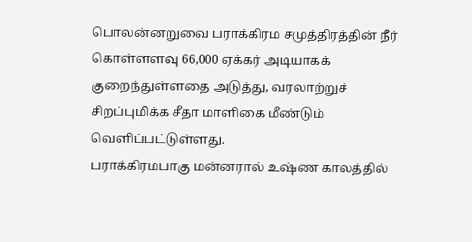பொலன்னறுவை பராக்கிரம சமுத்திரத்தின் நீர் கொள்ளளவு 66,000 ஏக்கர் அடியாகக் குறைந்துள்ளதை அடுத்து, வரலாற்றுச் சிறப்புமிக்க சீதா மாளிகை மீண்டும் வெளிப்பட்டுள்ளது.
பராக்கிரமபாகு மன்னரால் உஷ்ண காலத்தில்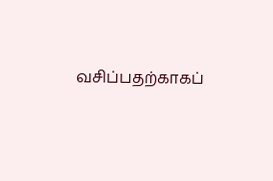வசிப்பதற்காகப்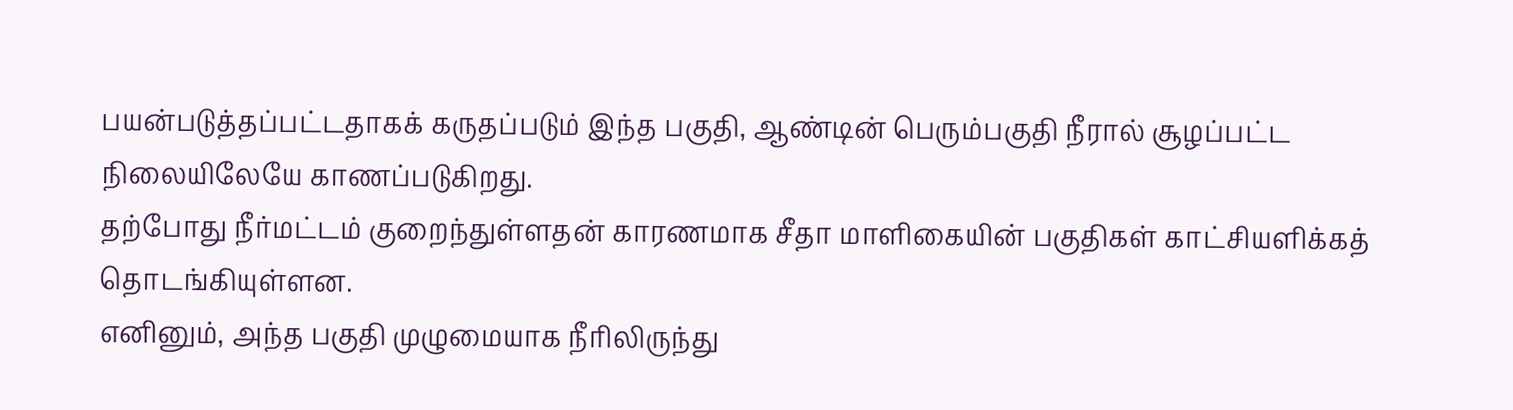பயன்படுத்தப்பட்டதாகக் கருதப்படும் இந்த பகுதி, ஆண்டின் பெரும்பகுதி நீரால் சூழப்பட்ட நிலையிலேயே காணப்படுகிறது.
தற்போது நீர்மட்டம் குறைந்துள்ளதன் காரணமாக சீதா மாளிகையின் பகுதிகள் காட்சியளிக்கத் தொடங்கியுள்ளன.
எனினும், அந்த பகுதி முழுமையாக நீரிலிருந்து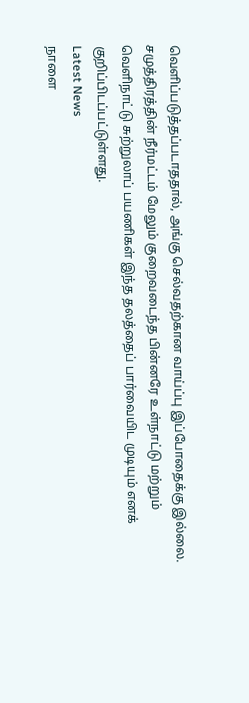வெளிப்படுத்தப்படாததால், அங்கு செல்வதற்கான வாய்ப்பு இப்போதைக்கு இல்லை.
சமுத்திரத்தின் நீர்மட்டம் மேலும் குறைவடைந்த பின்னரே உள்நாட்டு மற்றும் வெளிநாட்டு சுற்றுலாப் பயணிகள் இந்த தலத்தைப் பார்வையிட முடியும் எனக் குறிப்பிடப்பட்டுள்ளது.
Latest News
நாளை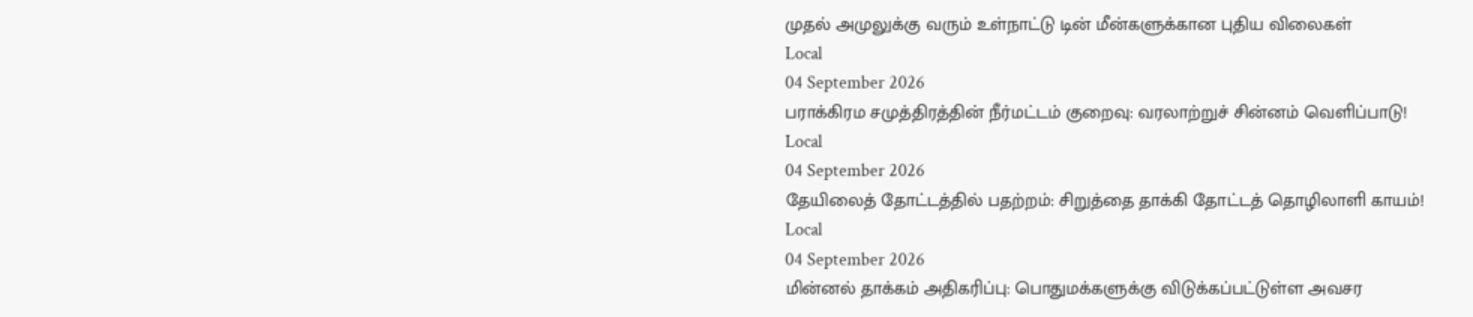முதல் அமுலுக்கு வரும் உள்நாட்டு டின் மீன்களுக்கான புதிய விலைகள்
Local
04 September 2026
பராக்கிரம சமுத்திரத்தின் நீர்மட்டம் குறைவு: வரலாற்றுச் சின்னம் வெளிப்பாடு!
Local
04 September 2026
தேயிலைத் தோட்டத்தில் பதற்றம்: சிறுத்தை தாக்கி தோட்டத் தொழிலாளி காயம்!
Local
04 September 2026
மின்னல் தாக்கம் அதிகரிப்பு: பொதுமக்களுக்கு விடுக்கப்பட்டுள்ள அவசர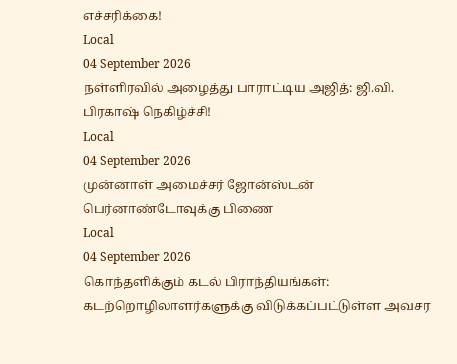எச்சரிக்கை!
Local
04 September 2026
நள்ளிரவில் அழைத்து பாராட்டிய அஜித்: ஜி.வி. பிரகாஷ் நெகிழ்ச்சி!
Local
04 September 2026
முன்னாள் அமைச்சர் ஜோன்ஸ்டன் பெர்னாண்டோவுக்கு பிணை
Local
04 September 2026
கொந்தளிக்கும் கடல் பிராந்தியங்கள்: கடற்றொழிலாளர்களுக்கு விடுக்கப்பட்டுள்ள அவசர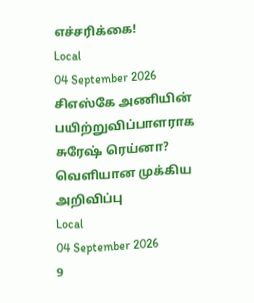எச்சரிக்கை!
Local
04 September 2026
சிஎஸ்கே அணியின் பயிற்றுவிப்பாளராக சுரேஷ் ரெய்னா? வெளியான முக்கிய அறிவிப்பு
Local
04 September 2026
9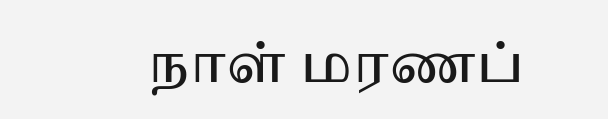நாள் மரணப்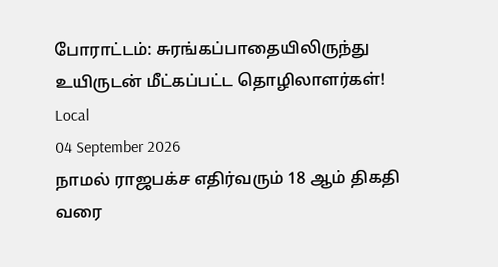போராட்டம்: சுரங்கப்பாதையிலிருந்து உயிருடன் மீட்கப்பட்ட தொழிலாளர்கள்!
Local
04 September 2026
நாமல் ராஜபக்ச எதிர்வரும் 18 ஆம் திகதி வரை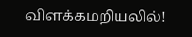விளக்கமறியலில்!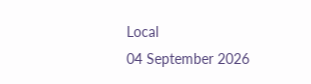Local
04 September 2026